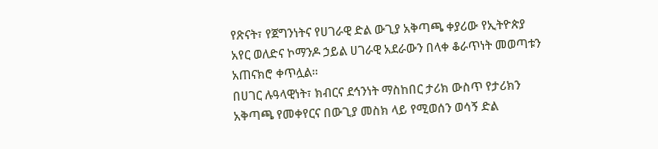የጽናት፣ የጀግንነትና የሀገራዊ ድል ውጊያ አቅጣጫ ቀያሪው የኢትዮጵያ አየር ወለድና ኮማንዶ ኃይል ሀገራዊ አደራውን በላቀ ቆራጥነት መወጣቱን አጠናክሮ ቀጥሏል።
በሀገር ሉዓላዊነት፣ ክብርና ደኅንነት ማስከበር ታሪክ ውስጥ የታሪክን አቅጣጫ የመቀየርና በውጊያ መስክ ላይ የሚወሰን ወሳኝ ድል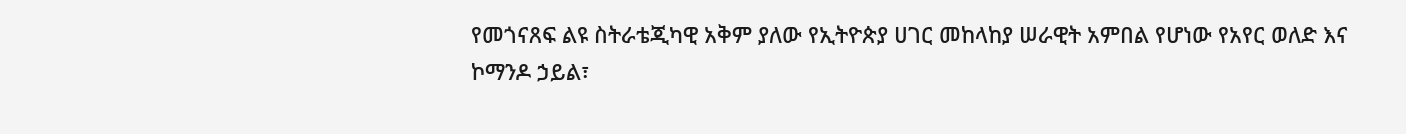የመጎናጸፍ ልዩ ስትራቴጂካዊ አቅም ያለው የኢትዮጵያ ሀገር መከላከያ ሠራዊት አምበል የሆነው የአየር ወለድ እና ኮማንዶ ኃይል፣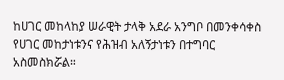ከሀገር መከላከያ ሠራዊት ታላቅ አደራ አንግቦ በመንቀሳቀስ የሀገር መከታነቱንና የሕዝብ አለኝታነቱን በተግባር አስመስክሯል።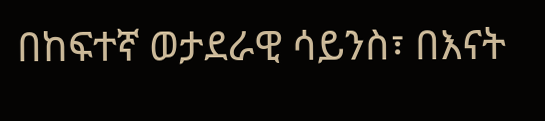በከፍተኛ ወታደራዊ ሳይንስ፣ በእናት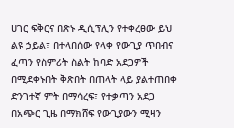ሀገር ፍቅርና በጽኑ ዲሲፕሊን የተቀረፀው ይህ ልዩ ኃይል፣ በተላበሰው የላቀ የውጊያ ጥበብና ፈጣን የስምሪት ስልት ከባድ አደጋዎች በሚደቀኑበት ቅጽበት በጠላት ላይ ያልተጠበቀ ድንገተኛ ምት በማሳረፍ፣ የተቃጣን አደጋ በአጭር ጊዜ በማክሸፍ የውጊያውን ሚዛን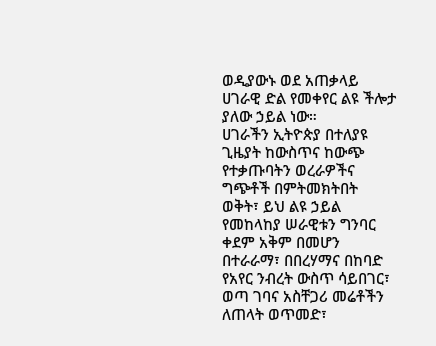ወዲያውኑ ወደ አጠቃላይ ሀገራዊ ድል የመቀየር ልዩ ችሎታ ያለው ኃይል ነው።
ሀገራችን ኢትዮጵያ በተለያዩ ጊዜያት ከውስጥና ከውጭ የተቃጡባትን ወረራዎችና ግጭቶች በምትመክትበት ወቅት፣ ይህ ልዩ ኃይል የመከላከያ ሠራዊቱን ግንባር ቀደም አቅም በመሆን በተራራማ፣ በበረሃማና በከባድ የአየር ንብረት ውስጥ ሳይበገር፣ ወጣ ገባና አስቸጋሪ መሬቶችን ለጠላት ወጥመድ፣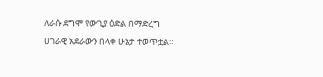ለራሱ ደግሞ የውጊያ ዕድል በማድረግ ሀገራዊ አደራውን በላቀ ሁኔታ ተወጥቷል።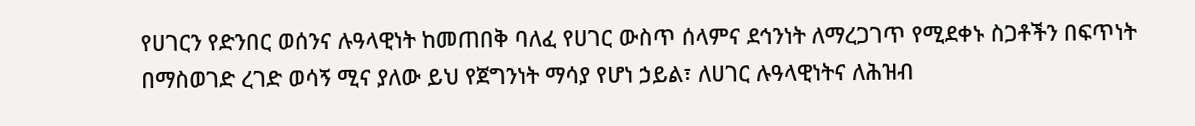የሀገርን የድንበር ወሰንና ሉዓላዊነት ከመጠበቅ ባለፈ የሀገር ውስጥ ሰላምና ደኅንነት ለማረጋገጥ የሚደቀኑ ስጋቶችን በፍጥነት በማስወገድ ረገድ ወሳኝ ሚና ያለው ይህ የጀግንነት ማሳያ የሆነ ኃይል፣ ለሀገር ሉዓላዊነትና ለሕዝብ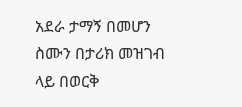አደራ ታማኝ በመሆን ስሙን በታሪክ መዝገብ ላይ በወርቅ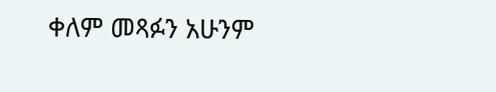ቀለም መጻፉን አሁንም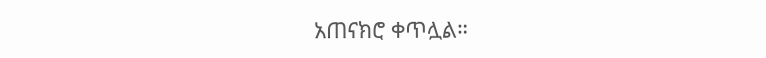አጠናክሮ ቀጥሏል።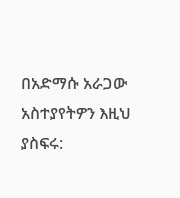በአድማሱ አራጋው
አስተያየትዎን እዚህ ያስፍሩ: